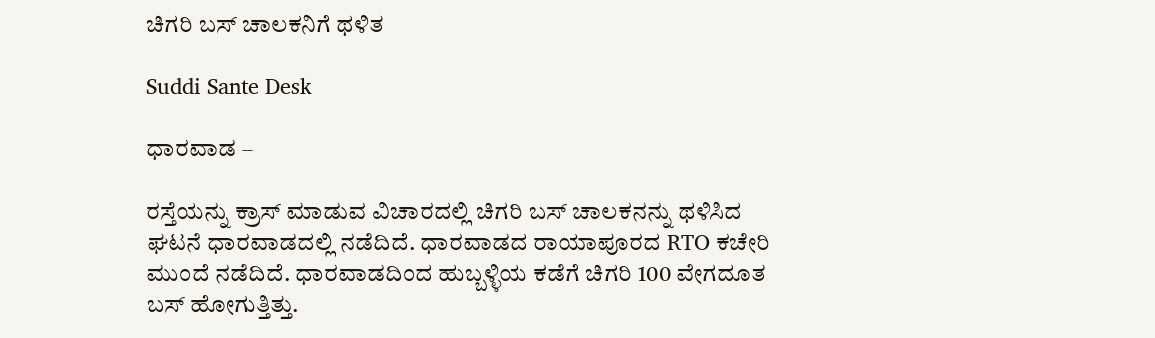ಚಿಗರಿ ಬಸ್ ಚಾಲಕನಿಗೆ ಥಳಿತ

Suddi Sante Desk

ಧಾರವಾಡ –

ರಸ್ತೆಯನ್ನು ಕ್ರಾಸ್ ಮಾಡುವ ವಿಚಾರದಲ್ಲಿ ಚಿಗರಿ ಬಸ್ ಚಾಲಕನನ್ನು ಥಳಿಸಿದ ಘಟನೆ ಧಾರವಾಡದಲ್ಲಿ ನಡೆದಿದೆ. ಧಾರವಾಡದ ರಾಯಾಪೂರದ RTO ಕಚೇರಿ ಮುಂದೆ ನಡೆದಿದೆ. ಧಾರವಾಡದಿಂದ ಹುಬ್ಬಳ್ಳಿಯ ಕಡೆಗೆ ಚಿಗರಿ 100 ವೇಗದೂತ ಬಸ್ ಹೋಗುತ್ತಿತ್ತು.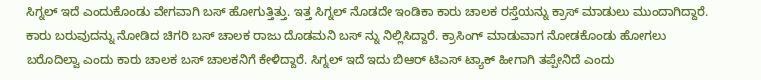ಸಿಗ್ನಲ್ ಇದೆ ಎಂದುಕೊಂಡು ವೇಗವಾಗಿ ಬಸ್ ಹೋಗುತ್ತಿತ್ತು. ಇತ್ತ ಸಿಗ್ನಲ್ ನೊಡದೇ ಇಂಡಿಕಾ ಕಾರು ಚಾಲಕ ರಸ್ತೆಯನ್ನು ಕ್ರಾಸ್ ಮಾಡುಲು ಮುಂದಾಗಿದ್ದಾರೆ. ಕಾರು ಬರುವುದನ್ನು ನೋಡಿದ ಚಿಗರಿ ಬಸ್ ಚಾಲಕ ರಾಜು ದೊಡಮನಿ ಬಸ್ ನ್ನು ನಿಲ್ಲಿಸಿದ್ದಾರೆ. ಕ್ರಾಸಿಂಗ್ ಮಾಡುವಾಗ ನೋಡಕೊಂಡು ಹೋಗಲು ಬರೊದಿಲ್ವಾ ಎಂದು ಕಾರು ಚಾಲಕ ಬಸ್ ಚಾಲಕನಿಗೆ ಕೇಳಿದ್ದಾರೆ. ಸಿಗ್ನಲ್ ಇದೆ ಇದು ಬಿಆರ್ ಟಿಎಸ್ ಟ್ಯಾಕ್ ಹೀಗಾಗಿ ತಪ್ಪೇನಿದೆ ಎಂದು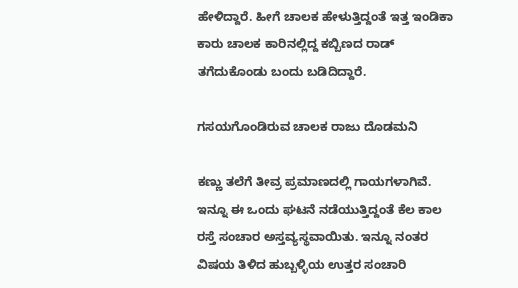ಹೇಳಿದ್ದಾರೆ. ಹೀಗೆ ಚಾಲಕ ಹೇಳುತ್ತಿದ್ದಂತೆ ಇತ್ತ ಇಂಡಿಕಾ ಕಾರು ಚಾಲಕ ಕಾರಿನಲ್ಲಿದ್ದ ಕಬ್ಬಿಣದ ರಾಡ್ ತಗೆದುಕೊಂಡು ಬಂದು ಬಡಿದಿದ್ದಾರೆ.

ಗಸಯಗೊಂಡಿರುವ ಚಾಲಕ ರಾಜು ದೊಡಮನಿ

ಕಣ್ಣು ತಲೆಗೆ ತೀವ್ರ ಪ್ರಮಾಣದಲ್ಲಿ ಗಾಯಗಳಾಗಿವೆ. ಇನ್ನೂ ಈ ಒಂದು ಘಟನೆ ನಡೆಯುತ್ತಿದ್ದಂತೆ ಕೆಲ ಕಾಲ ರಸ್ತೆ ಸಂಚಾರ ಅಸ್ತವ್ಯಸ್ಥವಾಯಿತು. ಇನ್ನೂ ನಂತರ ವಿಷಯ ತಿಳಿದ ಹುಬ್ಬಳ್ಳಿಯ ಉತ್ತರ ಸಂಚಾರಿ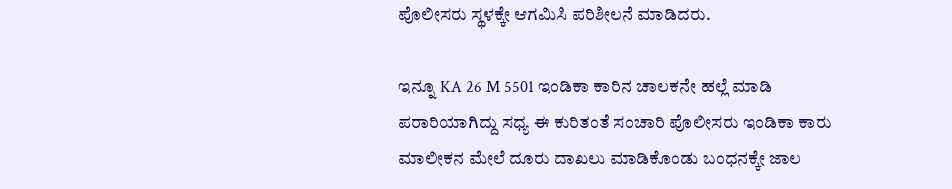ಪೊಲೀಸರು ಸ್ಥಳಕ್ಕೇ ಆಗಮಿಸಿ ಪರಿಶೀಲನೆ ಮಾಡಿದರು.

ಇನ್ನೂ KA 26 M 5501 ಇಂಡಿಕಾ ಕಾರಿನ ಚಾಲಕನೇ ಹಲ್ಲೆ ಮಾಡಿ ಪರಾರಿಯಾಗಿದ್ದು ಸಧ್ಯ ಈ ಕುರಿತಂತೆ ಸಂಚಾರಿ ಪೊಲೀಸರು ಇಂಡಿಕಾ ಕಾರು ಮಾಲೀಕನ ಮೇಲೆ ದೂರು ದಾಖಲು ಮಾಡಿಕೊಂಡು ಬಂಧನಕ್ಕೇ ಜಾಲ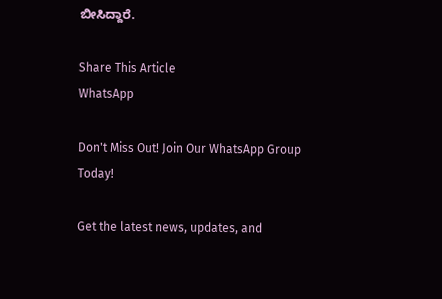ಬೀಸಿದ್ದಾರೆ.

Share This Article
WhatsApp

Don't Miss Out! Join Our WhatsApp Group Today!

Get the latest news, updates, and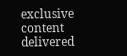exclusive content delivered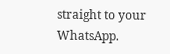straight to your WhatsApp.